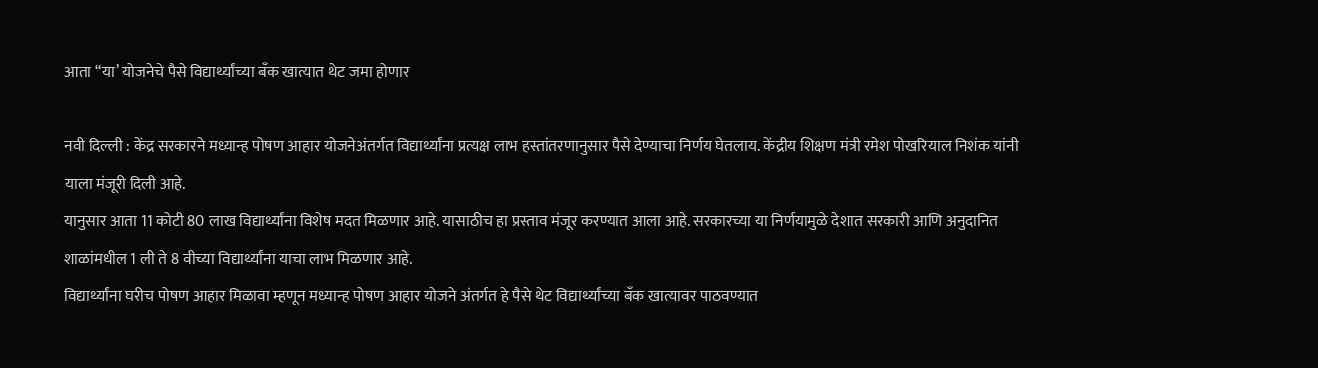आता “या’ योजनेचे पैसे विद्यार्थ्यांच्या बॅंक खात्यात थेट जमा होणार

नवी दिल्ली : केंद्र सरकारने मध्यान्ह पोषण आहार योजनेअंतर्गत विद्यार्थ्यांना प्रत्यक्ष लाभ हस्तांतरणानुसार पैसे देण्याचा निर्णय घेतलाय. केंद्रीय शिक्षण मंत्री रमेश पोखरियाल निशंक यांनी याला मंजूरी दिली आहे.
यानुसार आता 11 कोटी 80 लाख विद्यार्थ्यांना विशेष मदत मिळणार आहे. यासाठीच हा प्रस्ताव मंजूर करण्यात आला आहे. सरकारच्या या निर्णयामुळे देशात सरकारी आणि अनुदानित शाळांमधील 1 ली ते 8 वीच्या विद्यार्थ्यांना याचा लाभ मिळणार आहे.
विद्यार्थ्यांना घरीच पोषण आहार मिळावा म्हणून मध्यान्ह पोषण आहार योजने अंतर्गत हे पैसे थेट विद्यार्थ्यांच्या बॅंक खात्यावर पाठवण्यात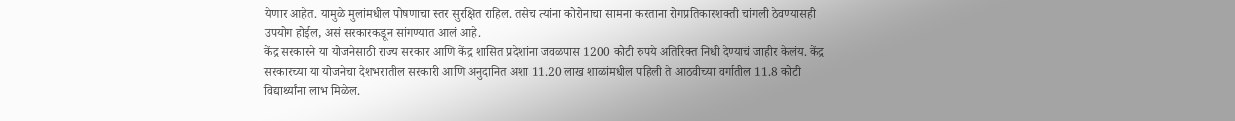येणार आहेत. यामुळे मुलांमधील पोषणाचा स्तर सुरक्षित राहिल. तसेच त्यांना कोरोनाचा सामना करताना रोगप्रतिकारशक्ती चांगली ठेवण्यासही उपयोग होईल, असं सरकारकडून सांगण्यात आलं आहे.
केंद्र सरकारने या योजनेसाठी राज्य सरकार आणि केंद्र शासित प्रदेशांना जवळपास 1200 कोटी रुपये अतिरिक्त निधी देण्याचं जाहीर केलंय. केंद्र सरकारच्या या योजनेचा देशभरातील सरकारी आणि अनुदानित अशा 11.20 लाख शाळांमधील पहिली ते आठवीच्या वर्गातील 11.8 कोटी विद्यार्थ्यांना लाभ मिळेल.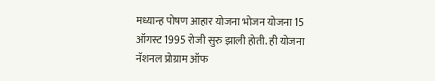मध्यान्ह पोषण आहार योजना भोजन योजना 15 ऑगस्ट 1995 रोजी सुरु झाली होती. ही योजना नॅशनल प्रोग्राम ऑफ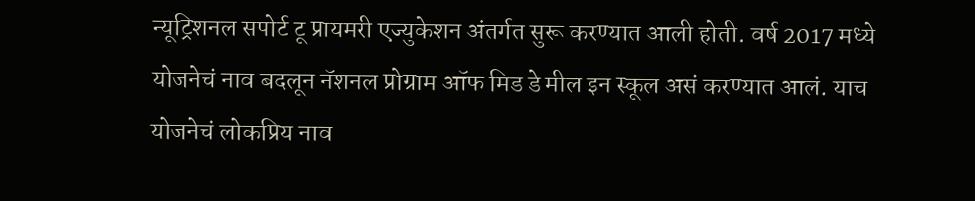न्यूट्रिशनल सपोर्ट टू प्रायमरी एज्युकेशन अंतर्गत सुरू करण्यात आली होती. वर्ष 2017 मध्ये योजनेचं नाव बदलून नॅशनल प्रोग्राम ऑफ मिड डे मील इन स्कूल असं करण्यात आलं. याच योजनेचं लोकप्रिय नाव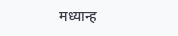मध्यान्ह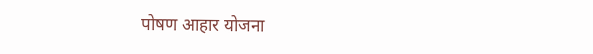पोषण आहार योजना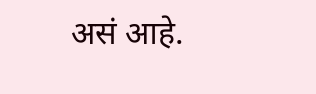असं आहे.